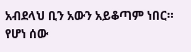አብደላህ ቢን አውን አይቆጣም ነበር። የሆነ ሰው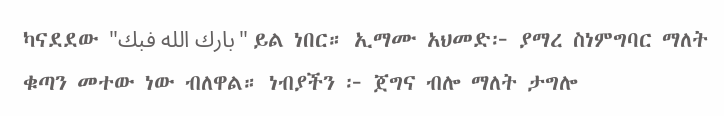ካናደደው "بارك الله فبك" ይል ነበር። ኢማሙ አህመድ፦ ያማረ ስነምግባር ማለት ቁጣን መተው ነው ብለዋል። ነብያችን ፦ ጀግና ብሎ ማለት ታግሎ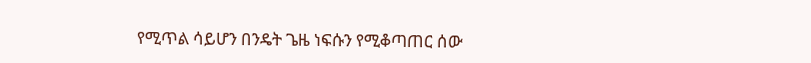የሚጥል ሳይሆን በንዴት ጌዜ ነፍሱን የሚቆጣጠር ሰው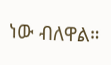ነው ብለዋል።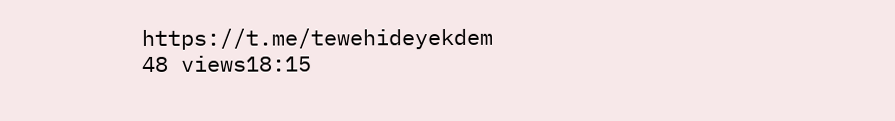https://t.me/tewehideyekdem 48 views18:15